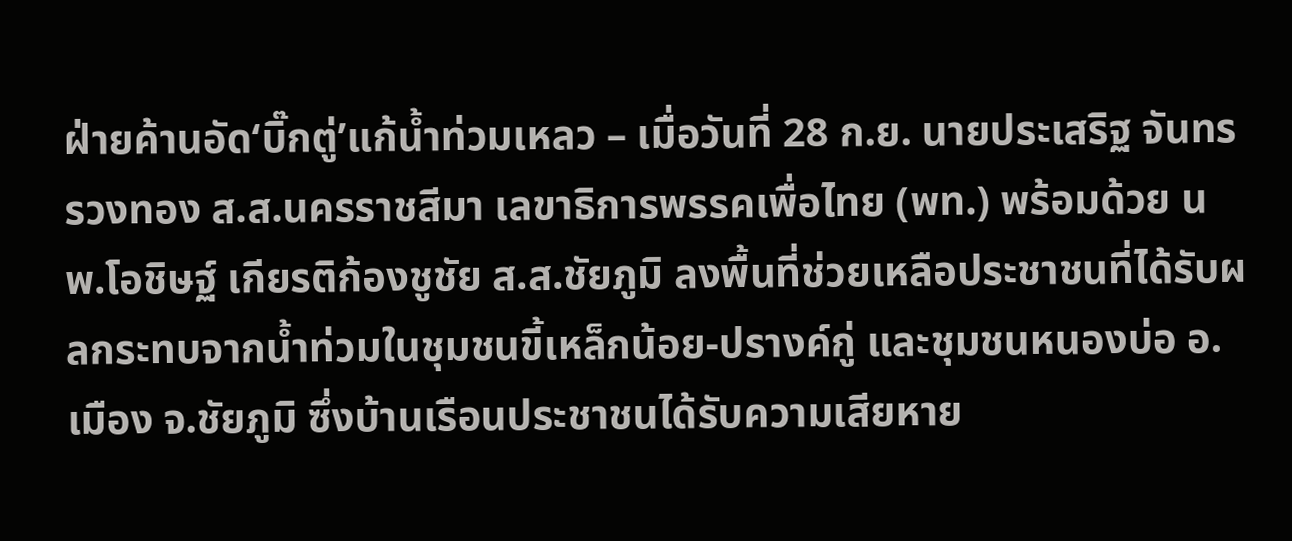ฝ่ายค้านอัด‘บิ๊กตู่’แก้น้ำท่วมเหลว – เมื่อวันที่ 28 ก.ย. นายประเสริฐ จันทรรวงทอง ส.ส.นครราชสีมา เลขาธิการพรรคเพื่อไทย (พท.) พร้อมด้วย นพ.โอชิษฐ์ เกียรติก้องชูชัย ส.ส.ชัยภูมิ ลงพื้นที่ช่วยเหลือประชาชนที่ได้รับผลกระทบจากน้ำท่วมในชุมชนขี้เหล็กน้อย-ปรางค์กู่ และชุมชนหนองบ่อ อ.เมือง จ.ชัยภูมิ ซึ่งบ้านเรือนประชาชนได้รับความเสียหาย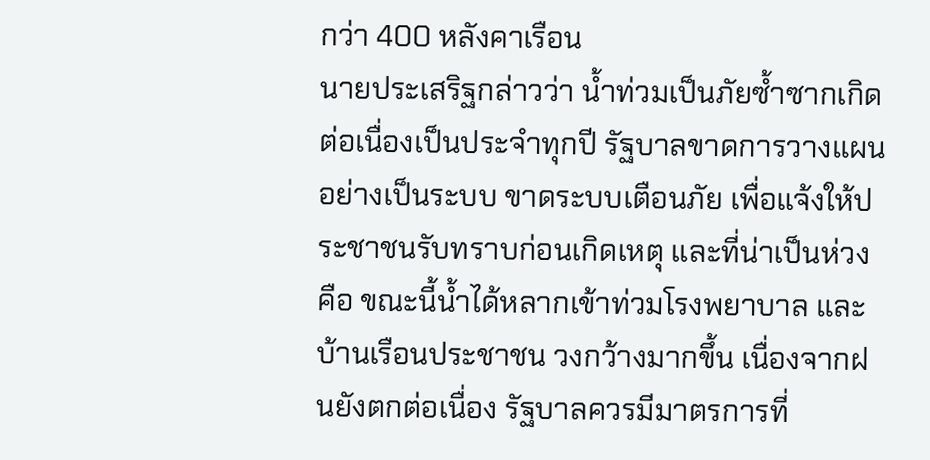กว่า 400 หลังคาเรือน
นายประเสริฐกล่าวว่า น้ำท่วมเป็นภัยซ้ำซากเกิดต่อเนื่องเป็นประจำทุกปี รัฐบาลขาดการวางแผนอย่างเป็นระบบ ขาดระบบเตือนภัย เพื่อแจ้งให้ประชาชนรับทราบก่อนเกิดเหตุ และที่น่าเป็นห่วงคือ ขณะนี้น้ำได้หลากเข้าท่วมโรงพยาบาล และบ้านเรือนประชาชน วงกว้างมากขึ้น เนื่องจากฝนยังตกต่อเนื่อง รัฐบาลควรมีมาตรการที่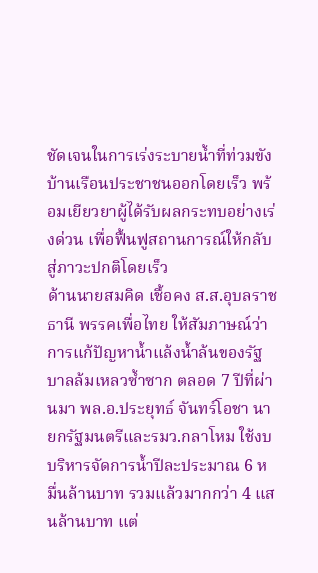ชัดเจนในการเร่งระบายน้ำที่ท่วมขังบ้านเรือนประชาชนออกโดยเร็ว พร้อมเยียวยาผู้ได้รับผลกระทบอย่างเร่งด่วน เพื่อฟื้นฟูสถานการณ์ให้กลับสู่ภาวะปกติโดยเร็ว
ด้านนายสมคิด เชื้อคง ส.ส.อุบลราชธานี พรรคเพื่อไทย ให้สัมภาษณ์ว่า การแก้ปัญหาน้ำแล้งน้ำล้นของรัฐบาลล้มเหลวซ้ำซาก ตลอด 7 ปีที่ผ่านมา พล.อ.ประยุทธ์ จันทร์โอชา นายกรัฐมนตรีและรมว.กลาโหม ใช้งบบริหารจัดการน้ำปีละประมาณ 6 หมื่นล้านบาท รวมแล้วมากกว่า 4 แสนล้านบาท แต่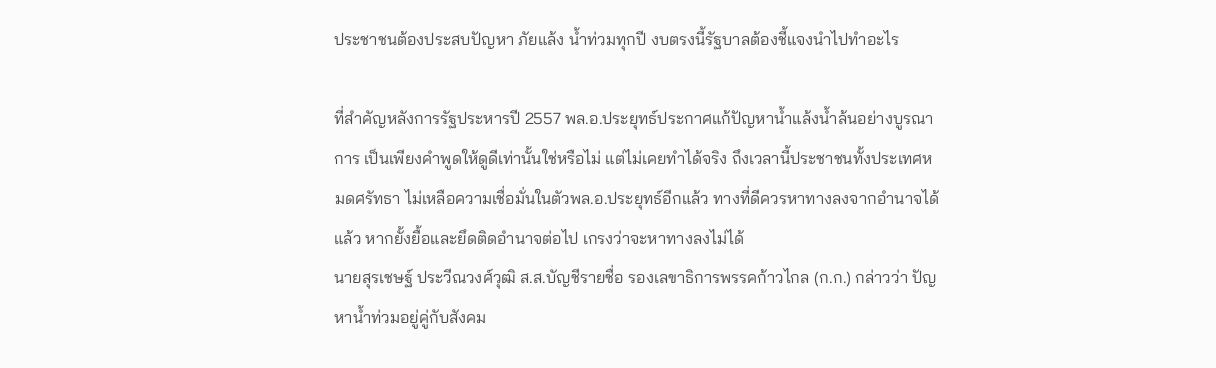ประชาชนต้องประสบปัญหา ภัยแล้ง น้ำท่วมทุกปี งบตรงนี้รัฐบาลต้องชี้แจงนำไปทำอะไร

ที่สำคัญหลังการรัฐประหารปี 2557 พล.อ.ประยุทธ์ประกาศแก้ปัญหาน้ำแล้งน้ำล้นอย่างบูรณาการ เป็นเพียงคำพูดให้ดูดีเท่านั้นใช่หรือไม่ แต่ไม่เคยทำได้จริง ถึงเวลานี้ประชาชนทั้งประเทศหมดศรัทธา ไม่เหลือความเชื่อมั่นในตัวพล.อ.ประยุทธ์อีกแล้ว ทางที่ดีควรหาทางลงจากอำนาจได้แล้ว หากยั้งยื้อและยึดติดอำนาจต่อไป เกรงว่าจะหาทางลงไม่ได้
นายสุรเชษฐ์ ประวีณวงศ์วุฒิ ส.ส.บัญชีรายชื่อ รองเลขาธิการพรรคก้าวไกล (ก.ก.) กล่าวว่า ปัญหาน้ำท่วมอยู่คู่กับสังคม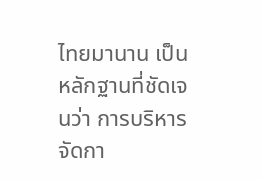ไทยมานาน เป็นหลักฐานที่ชัดเจนว่า การบริหารจัดกา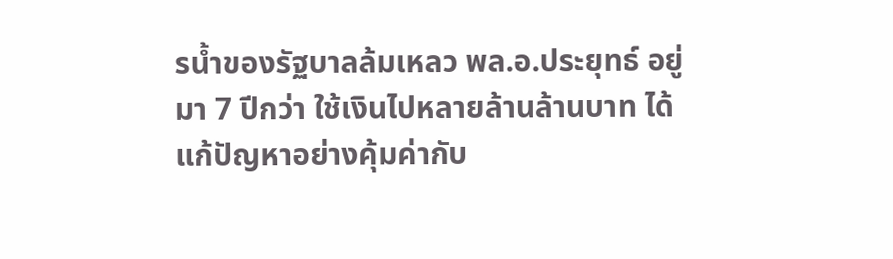รน้ำของรัฐบาลล้มเหลว พล.อ.ประยุทธ์ อยู่มา 7 ปีกว่า ใช้เงินไปหลายล้านล้านบาท ได้แก้ปัญหาอย่างคุ้มค่ากับ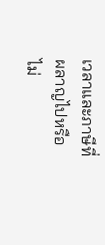เวลาและภาษีที่ผลาญไปหรือไม่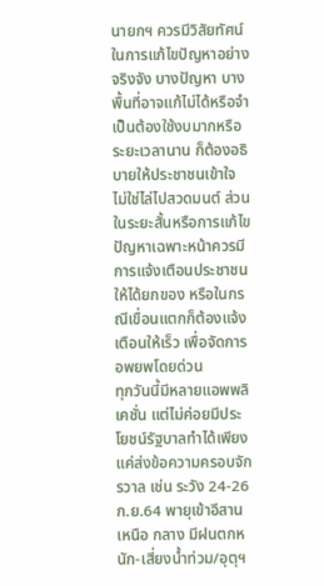นายกฯ ควรมีวิสัยทัศน์ในการแก้ไขปัญหาอย่างจริงจัง บางปัญหา บางพื้นที่อาจแก้ไม่ได้หรือจำเป็นต้องใช้งบมากหรือระยะเวลานาน ก็ต้องอธิบายให้ประชาชนเข้าใจ ไม่ใช่ไล่ไปสวดมนต์ ส่วนในระยะสั้นหรือการแก้ไขปัญหาเฉพาะหน้าควรมีการแจ้งเตือนประชาชนให้ได้ยกของ หรือในกรณีเขื่อนแตกก็ต้องแจ้งเตือนให้เร็ว เพื่อจัดการอพยพโดยด่วน
ทุกวันนี้มีหลายแอพพลิเคชั่น แต่ไม่ค่อยมีประโยชน์รัฐบาลทำได้เพียงแค่ส่งข้อความครอบจักรวาล เช่น ระวัง 24-26 ก.ย.64 พายุเข้าอีสาน เหนือ กลาง มีฝนตกหนัก-เสี่ยงน้ำท่วม/อุตุฯ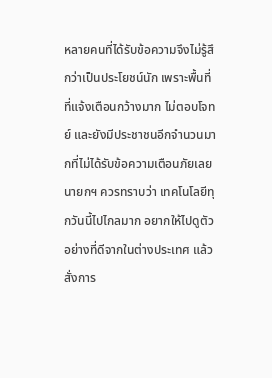หลายคนที่ได้รับข้อความจึงไม่รู้สึกว่าเป็นประโยชน์นัก เพราะพื้นที่ที่แจ้งเตือนกว้างมาก ไม่ตอบโจทย์ และยังมีประชาชนอีกจำนวนมากที่ไม่ได้รับข้อความเตือนภัยเลย
นายกฯ ควรทราบว่า เทคโนโลยีทุกวันนี้ไปไกลมาก อยากให้ไปดูตัวอย่างที่ดีจากในต่างประเทศ แล้วสั่งการ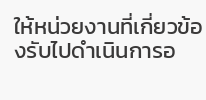ให้หน่วยงานที่เกี่ยวข้องรับไปดำเนินการอ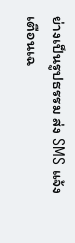ย่างเป็นรูปธรรม ส่ง SMS แจ้งเตือนเฉ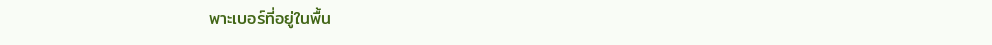พาะเบอร์ที่อยู่ในพื้น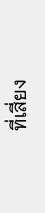ที่เสี่ยง